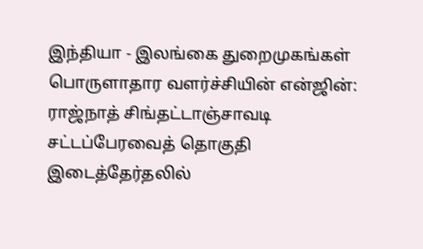இந்தியா - இலங்கை துறைமுகங்கள் பொருளாதார வளர்ச்சியின் என்ஜின்: ராஜ்நாத் சிங்தட்டாஞ்சாவடி சட்டப்பேரவைத் தொகுதி இடைத்தேர்தலில்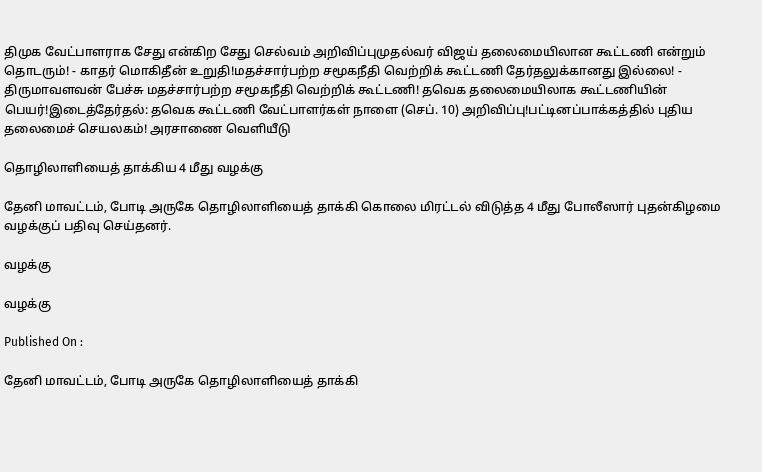திமுக வேட்பாளராக சேது என்கிற சேது செல்வம் அறிவிப்புமுதல்வர் விஜய் தலைமையிலான கூட்டணி என்றும் தொடரும்! - காதர் மொகிதீன் உறுதி!மதச்சார்பற்ற சமூகநீதி வெற்றிக் கூட்டணி தேர்தலுக்கானது இல்லை! - திருமாவளவன் பேச்சு மதச்சார்பற்ற சமூகநீதி வெற்றிக் கூட்டணி! தவெக தலைமையிலாக கூட்டணியின் பெயர்!இடைத்தேர்தல்: தவெக கூட்டணி வேட்பாளர்கள் நாளை (செப். 10) அறிவிப்பு!பட்டினப்பாக்கத்தில் புதிய தலைமைச் செயலகம்! அரசாணை வெளியீடு

தொழிலாளியைத் தாக்கிய 4 மீது வழக்கு

தேனி மாவட்டம், போடி அருகே தொழிலாளியைத் தாக்கி கொலை மிரட்டல் விடுத்த 4 மீது போலீஸார் புதன்கிழமை வழக்குப் பதிவு செய்தனர்.

வழக்கு

வழக்கு

Published On :

தேனி மாவட்டம், போடி அருகே தொழிலாளியைத் தாக்கி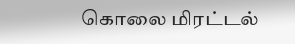கொலை மிரட்டல்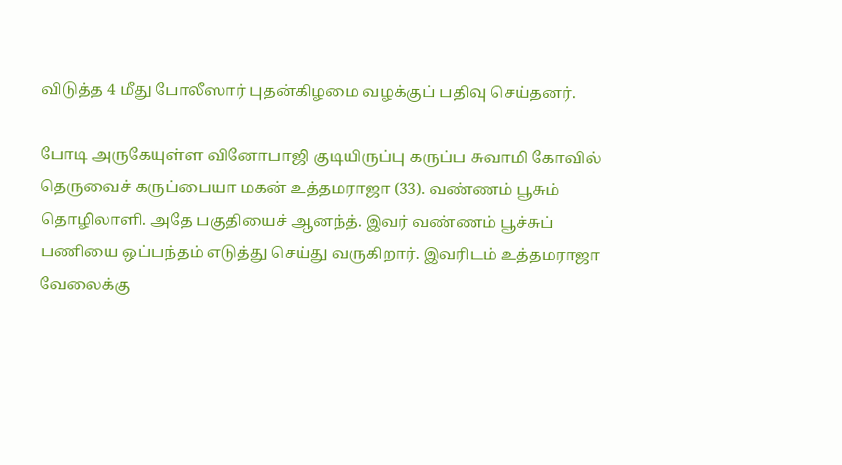விடுத்த 4 மீது போலீஸார் புதன்கிழமை வழக்குப் பதிவு செய்தனர்.

போடி அருகேயுள்ள வினோபாஜி குடியிருப்பு கருப்ப சுவாமி கோவில் தெருவைச் கருப்பையா மகன் உத்தமராஜா (33). வண்ணம் பூசும் தொழிலாளி. அதே பகுதியைச் ஆனந்த். இவர் வண்ணம் பூச்சுப் பணியை ஒப்பந்தம் எடுத்து செய்து வருகிறார். இவரிடம் உத்தமராஜா வேலைக்கு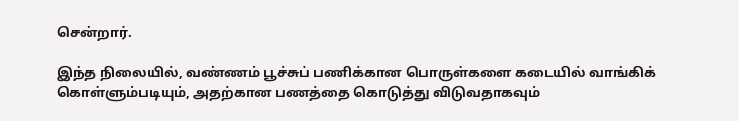சென்றார்.

இந்த நிலையில், வண்ணம் பூச்சுப் பணிக்கான பொருள்களை கடையில் வாங்கிக் கொள்ளும்படியும், அதற்கான பணத்தை கொடுத்து விடுவதாகவும்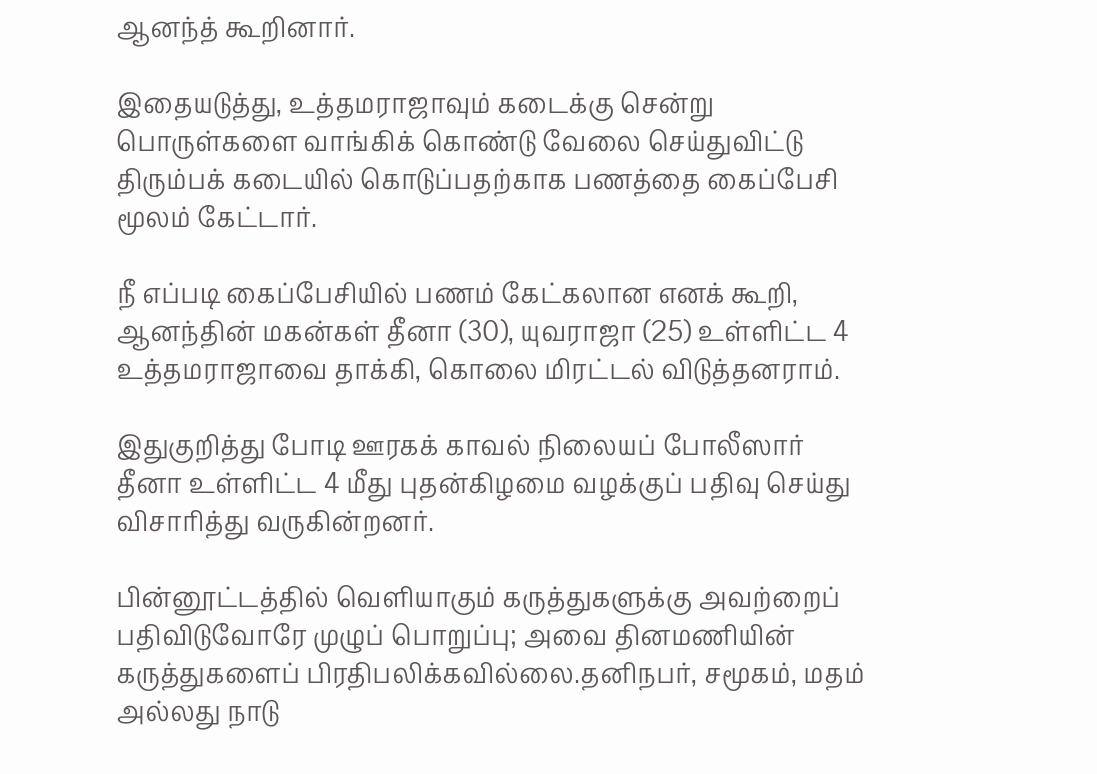ஆனந்த் கூறினார்.

இதையடுத்து, உத்தமராஜாவும் கடைக்கு சென்று பொருள்களை வாங்கிக் கொண்டு வேலை செய்துவிட்டு திரும்பக் கடையில் கொடுப்பதற்காக பணத்தை கைப்பேசி மூலம் கேட்டார்.

நீ எப்படி கைப்பேசியில் பணம் கேட்கலான எனக் கூறி, ஆனந்தின் மகன்கள் தீனா (30), யுவராஜா (25) உள்ளிட்ட 4 உத்தமராஜாவை தாக்கி, கொலை மிரட்டல் விடுத்தனராம்.

இதுகுறித்து போடி ஊரகக் காவல் நிலையப் போலீஸார் தீனா உள்ளிட்ட 4 மீது புதன்கிழமை வழக்குப் பதிவு செய்து விசாரித்து வருகின்றனர்.

பின்னூட்டத்தில் வெளியாகும் கருத்துகளுக்கு அவற்றைப் பதிவிடுவோரே முழுப் பொறுப்பு; அவை தினமணியின் கருத்துகளைப் பிரதிபலிக்கவில்லை.தனிநபர், சமூகம், மதம் அல்லது நாடு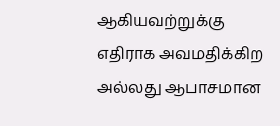ஆகியவற்றுக்கு எதிராக அவமதிக்கிற அல்லது ஆபாசமான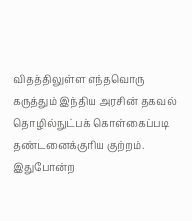விதத்திலுள்ள எந்தவொரு கருத்தும் இந்திய அரசின் தகவல் தொழில்நுட்பக் கொள்கைப்படி தண்டனைக்குரிய குற்றம். இதுபோன்ற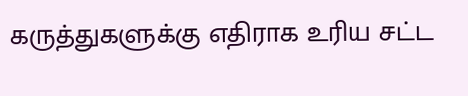கருத்துகளுக்கு எதிராக உரிய சட்ட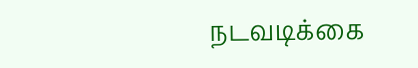நடவடிக்கை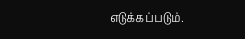எடுக்கப்படும்.